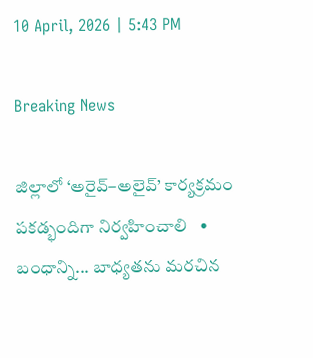10 April, 2026 | 5:43 PM

Breaking News

జిల్లాలో ‘అరైవ్–అలైవ్’ కార్యక్రమం పకడ్భందిగా నిర్వహించాలి   •   బంధాన్ని... బాధ్యతను మరచిన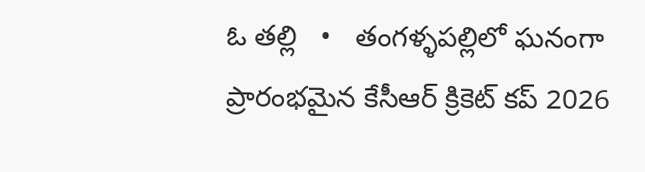ఓ తల్లి   •   తంగళ్ళపల్లిలో ఘనంగా ప్రారంభమైన కేసీఆర్ క్రికెట్ కప్ 2026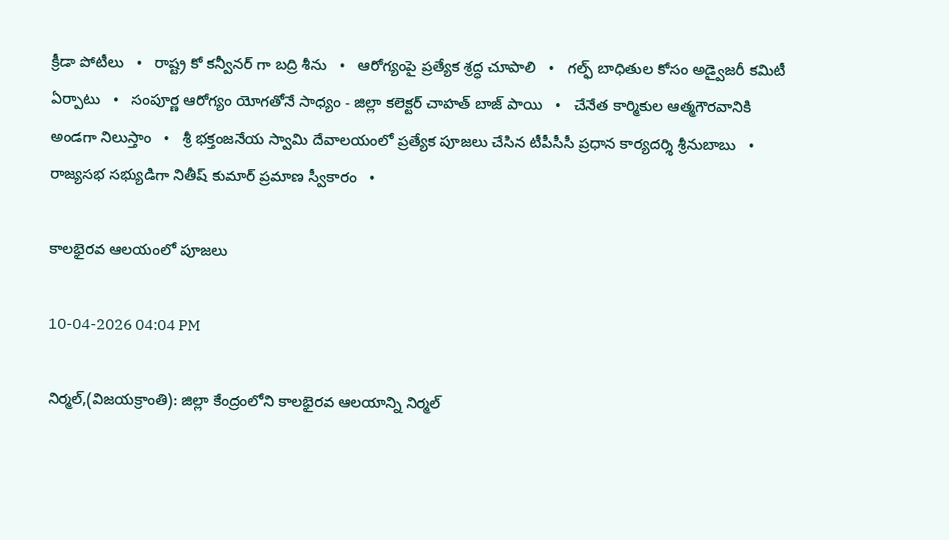క్రీడా పోటీలు   •   రాష్ట్ర కో కన్వీనర్ గా బద్రి శీను   •   ఆరోగ్యంపై ప్రత్యేక శ్రద్ధ చూపాలి   •   గల్ఫ్ బాధితుల కోసం అడ్వైజరీ కమిటీ ఏర్పాటు   •   సంపూర్ణ ఆరోగ్యం యోగతోనే సాధ్యం - జిల్లా కలెక్టర్ చాహత్ బాజ్ పాయి   •   చేనేత కార్మికుల ఆత్మగౌరవానికి అండగా నిలుస్తాం   •   శ్రీ భక్తంజనేయ స్వామి దేవాలయంలో ప్రత్యేక పూజలు చేసిన టీపీసీసీ ప్రధాన కార్యదర్శి శ్రీనుబాబు   •   రాజ్యసభ సభ్యుడిగా నితీష్ కుమార్ ప్రమాణ స్వీకారం   •

కాలభైరవ ఆలయంలో పూజలు

10-04-2026 04:04 PM

నిర్మల్,(విజయక్రాంతి): జిల్లా కేంద్రంలోని కాలభైరవ ఆలయాన్ని నిర్మల్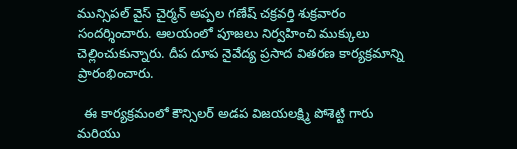మున్సిపల్ వైస్ చైర్మన్ అప్పల గణేష్ చక్రవర్తి శుక్రవారం సందర్శించారు. ఆలయంలో పూజలు నిర్వహించి ముక్కులు చెల్లించుకున్నారు. దీప దూప నైవేద్య ప్రసాద వితరణ కార్యక్రమాన్ని ప్రారంభించారు.

  ఈ కార్యక్రమంలో కౌన్సిలర్ అడప విజయలక్ష్మి పోశెట్టి గారు మరియు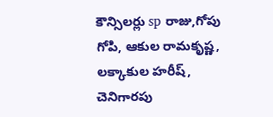కౌన్సిలర్లు sp రాజు,గోపు గోపి, ఆకుల రామకృష్ణ, లక్కాకుల హరీష్, చెనిగారపు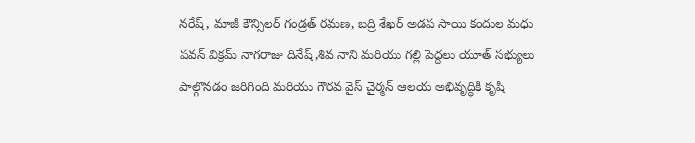నరేష్, మాజీ కౌన్సిలర్ గండ్రత్ రమణ, బద్రి శేఖర్ అడప సాయి కందుల మధు పవన్ విక్రమ్ నాగరాజు దినేష్,శివ నాని మరియు గల్లి పెద్దలు యూత్ సభ్యులు పాల్గొనడం జరిగింది మరియు గౌరవ వైస్ చైర్మన్ ఆలయ అభివృద్ధికి కృషి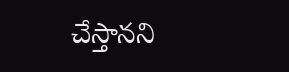చేస్తానని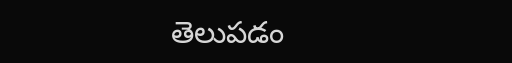తెలుపడం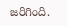జరిగింది.